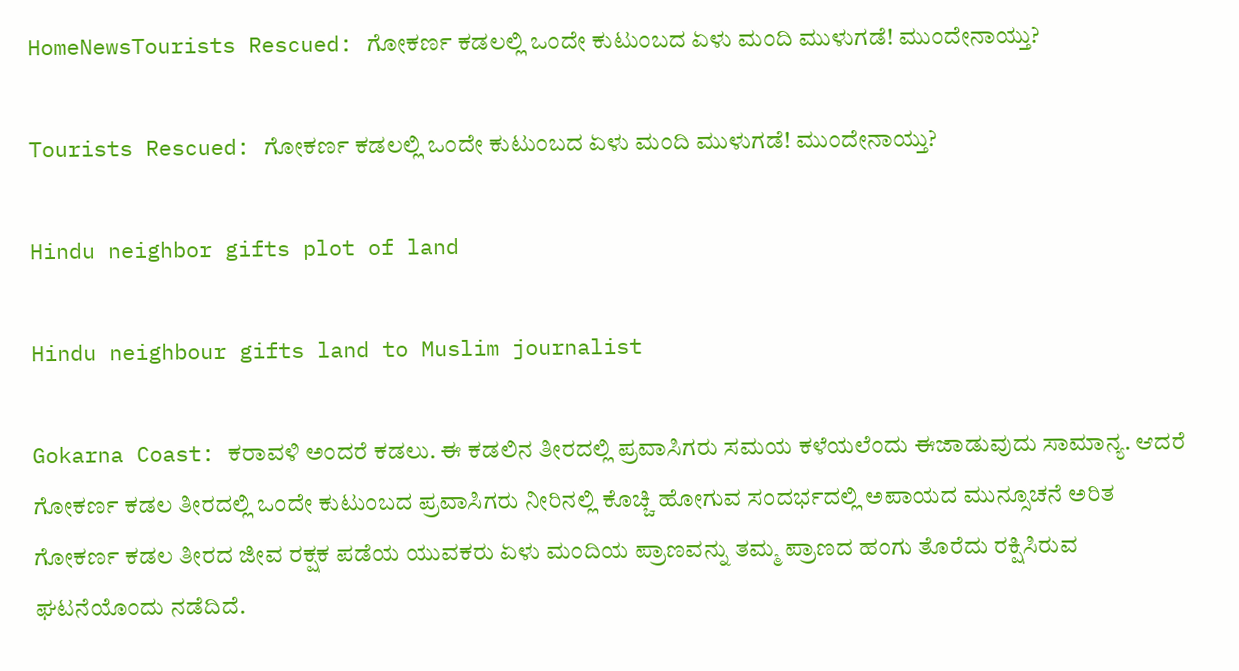HomeNewsTourists Rescued: ಗೋಕರ್ಣ ಕಡಲಲ್ಲಿ ಒಂದೇ ಕುಟುಂಬದ ಏಳು ಮಂದಿ ಮುಳುಗಡೆ! ಮುಂದೇನಾಯ್ತು?

Tourists Rescued: ಗೋಕರ್ಣ ಕಡಲಲ್ಲಿ ಒಂದೇ ಕುಟುಂಬದ ಏಳು ಮಂದಿ ಮುಳುಗಡೆ! ಮುಂದೇನಾಯ್ತು?

Hindu neighbor gifts plot of land

Hindu neighbour gifts land to Muslim journalist

Gokarna Coast: ಕರಾವಳಿ ಅಂದರೆ ಕಡಲು. ಈ ಕಡಲಿನ ತೀರದಲ್ಲಿ ಪ್ರವಾಸಿಗರು ಸಮಯ ಕಳೆಯಲೆಂದು ಈಜಾಡುವುದು ಸಾಮಾನ್ಯ. ಆದರೆ ಗೋಕರ್ಣ ಕಡಲ ತೀರದಲ್ಲಿ ಒಂದೇ ಕುಟುಂಬದ ಪ್ರವಾಸಿಗರು ನೀರಿನಲ್ಲಿ ಕೊಚ್ಚಿ ಹೋಗುವ ಸಂದರ್ಭದಲ್ಲಿ ಅಪಾಯದ ಮುನ್ಸೂಚನೆ ಅರಿತ ಗೋಕರ್ಣ ಕಡಲ ತೀರದ ಜೀವ ರಕ್ಷಕ ಪಡೆಯ ಯುವಕರು ಏಳು ಮಂದಿಯ ಪ್ರಾಣವನ್ನು ತಮ್ಮ ಪ್ರಾಣದ ಹಂಗು ತೊರೆದು ರಕ್ಷಿಸಿರುವ ಘಟನೆಯೊಂದು ನಡೆದಿದೆ.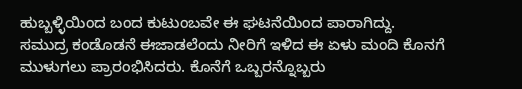ಹುಬ್ಬಳ್ಳಿಯಿಂದ ಬಂದ ಕುಟುಂಬವೇ ಈ ಘಟನೆಯಿಂದ ಪಾರಾಗಿದ್ದು. ಸಮುದ್ರ ಕಂಡೊಡನೆ ಈಜಾಡಲೆಂದು ನೀರಿಗೆ ಇಳಿದ ಈ ಏಳು ಮಂದಿ ಕೊನಗೆ ಮುಳುಗಲು ಪ್ರಾರಂಭಿಸಿದರು. ಕೊನೆಗೆ ಒಬ್ಬರನ್ನೊಬ್ಬರು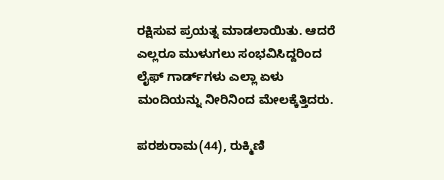ರಕ್ಷಿಸುವ ಪ್ರಯತ್ನ ಮಾಡಲಾಯಿತು. ಆದರೆ ಎಲ್ಲರೂ ಮುಳುಗಲು ಸಂಭವಿಸಿದ್ದರಿಂದ ಲೈಫ್‌ ಗಾರ್ಡ್‌ಗಳು ಎಲ್ಲಾ ಏಳು ಮಂದಿಯನ್ನು ನೀರಿನಿಂದ ಮೇಲಕ್ಕೆತ್ತಿದರು.

ಪರಶುರಾಮ(44), ರುಕ್ಮಿಣಿ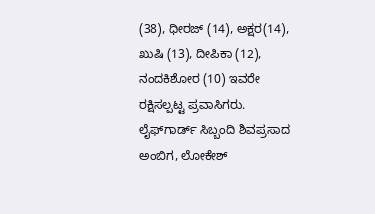(38), ಧೀರಜ್ (14), ಅಕ್ಷರ(14), ಖುಷಿ (13), ದೀಪಿಕಾ (12), ನಂದಕಿಶೋರ (10) ಇವರೇ ರಕ್ಷಿಸಲ್ಪಟ್ಟ ಪ್ರವಾಸಿಗರು. ಲೈಫ್‌ಗಾರ್ಡ್ ಸಿಬ್ಬಂದಿ ಶಿವಪ್ರಸಾದ ಅಂಬಿಗ, ಲೋಕೇಶ್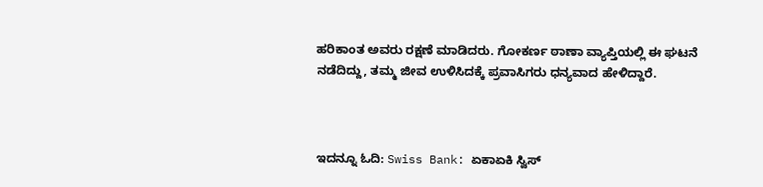ಹರಿಕಾಂತ ಅವರು ರಕ್ಷಣೆ ಮಾಡಿದರು. ಗೋಕರ್ಣ ಠಾಣಾ ವ್ಯಾಪ್ತಿಯಲ್ಲಿ ಈ ಘಟನೆ ನಡೆದಿದ್ದು, ತಮ್ಮ ಜೀವ ಉಳಿಸಿದಕ್ಕೆ ಪ್ರವಾಸಿಗರು ಧನ್ಯವಾದ ಹೇಳಿದ್ದಾರೆ.



ಇದನ್ನೂ ಓದಿ: Swiss Bank: ಏಕಾಏಕಿ ಸ್ವಿಸ್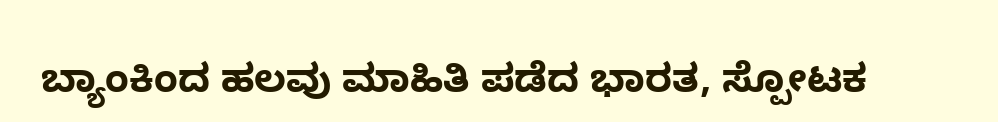ಬ್ಯಾಂಕಿಂದ ಹಲವು ಮಾಹಿತಿ ಪಡೆದ ಭಾರತ, ಸ್ಪೋಟಕ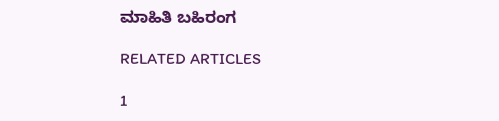ಮಾಹಿತಿ ಬಹಿರಂಗ

RELATED ARTICLES

1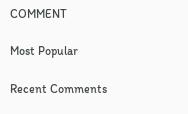COMMENT

Most Popular

Recent Comments